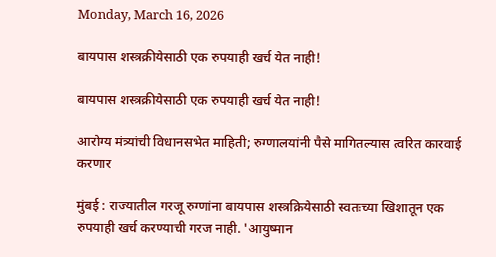Monday, March 16, 2026

बायपास शस्त्रक्रीयेसाठी एक रुपयाही खर्च येत नाही!

बायपास शस्त्रक्रीयेसाठी एक रुपयाही खर्च येत नाही!

आरोग्य मंत्र्यांची विधानसभेत माहिती; रुग्णालयांनी पैसे मागितल्यास त्वरित कारवाई करणार

मुंबई : राज्यातील गरजू रुग्णांना बायपास शस्त्रक्रियेसाठी स्वतःच्या खिशातून एक रुपयाही खर्च करण्याची गरज नाही. 'आयुष्मान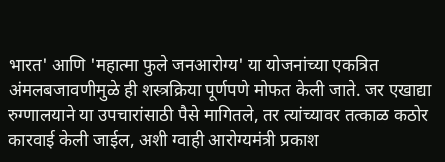भारत' आणि 'महात्मा फुले जनआरोग्य' या योजनांच्या एकत्रित अंमलबजावणीमुळे ही शस्त्रक्रिया पूर्णपणे मोफत केली जाते. जर एखाद्या रुग्णालयाने या उपचारांसाठी पैसे मागितले, तर त्यांच्यावर तत्काळ कठोर कारवाई केली जाईल, अशी ग्वाही आरोग्यमंत्री प्रकाश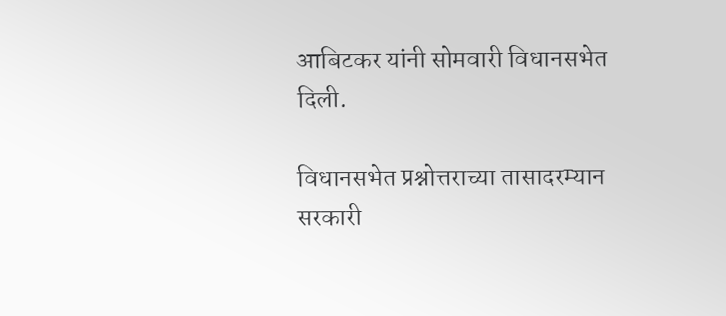आबिटकर यांनी सोमवारी विधानसभेत दिली.

विधानसभेत प्रश्नोत्तराच्या तासादरम्यान सरकारी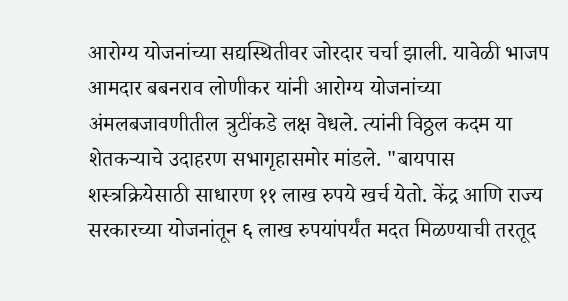आरोग्य योजनांच्या सद्यस्थितीवर जोरदार चर्चा झाली. यावेळी भाजप आमदार बबनराव लोणीकर यांनी आरोग्य योजनांच्या अंमलबजावणीतील त्रुटींकडे लक्ष वेधले. त्यांनी विठ्ठल कदम या शेतकऱ्याचे उदाहरण सभागृहासमोर मांडले. "बायपास शस्त्रक्रियेसाठी साधारण ११ लाख रुपये खर्च येतो. केंद्र आणि राज्य सरकारच्या योजनांतून ६ लाख रुपयांपर्यंत मदत मिळण्याची तरतूद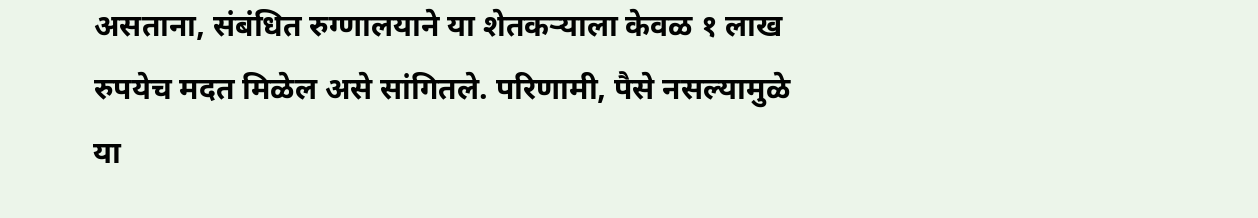असताना, संबंधित रुग्णालयाने या शेतकऱ्याला केवळ १ लाख रुपयेच मदत मिळेल असे सांगितले. परिणामी, पैसे नसल्यामुळे या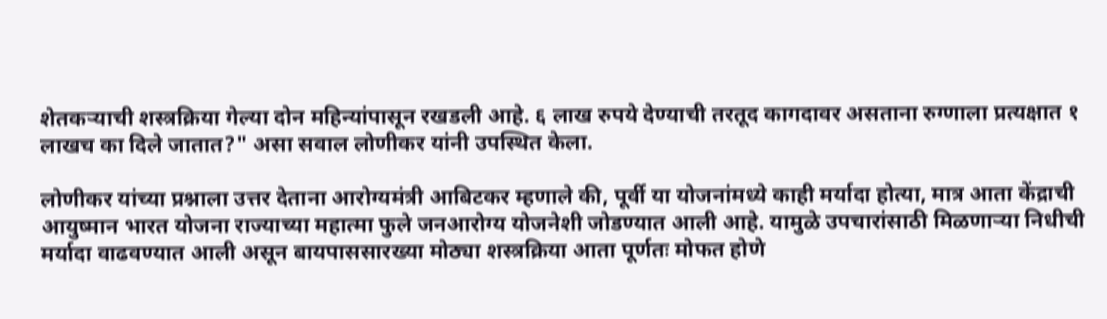शेतकऱ्याची शस्त्रक्रिया गेल्या दोन महिन्यांपासून रखडली आहे. ६ लाख रुपये देण्याची तरतूद कागदावर असताना रुग्णाला प्रत्यक्षात १ लाखच का दिले जातात?" असा सवाल लोणीकर यांनी उपस्थित केला.

लोणीकर यांच्या प्रश्नाला उत्तर देताना आरोग्यमंत्री आबिटकर म्हणाले की, पूर्वी या योजनांमध्ये काही मर्यादा होत्या, मात्र आता केंद्राची आयुष्मान भारत योजना राज्याच्या महात्मा फुले जनआरोग्य योजनेशी जोडण्यात आली आहे. यामुळे उपचारांसाठी मिळणाऱ्या निधीची मर्यादा वाढवण्यात आली असून बायपाससारख्या मोठ्या शस्त्रक्रिया आता पूर्णतः मोफत होणे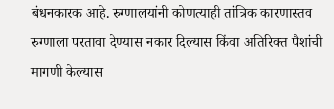बंधनकारक आहे. रुग्णालयांनी कोणत्याही तांत्रिक कारणास्तव रुग्णाला परतावा देण्यास नकार दिल्यास किंवा अतिरिक्त पैशांची मागणी केल्यास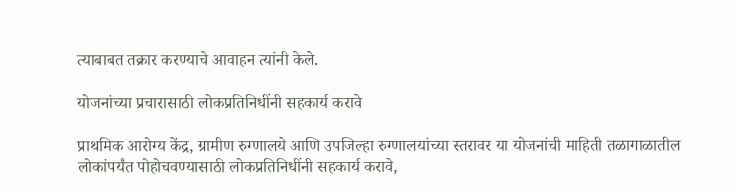त्याबाबत तक्रार करण्याचे आवाहन त्यांनी केले.

योजनांच्या प्रचारासाठी लोकप्रतिनिधींनी सहकार्य करावे

प्राथमिक आरोग्य केंद्र, ग्रामीण रुग्णालये आणि उपजिल्हा रुग्णालयांच्या स्तरावर या योजनांची माहिती तळागाळातील लोकांपर्यंत पोहोचवण्यासाठी लोकप्रतिनिधींनी सहकार्य करावे,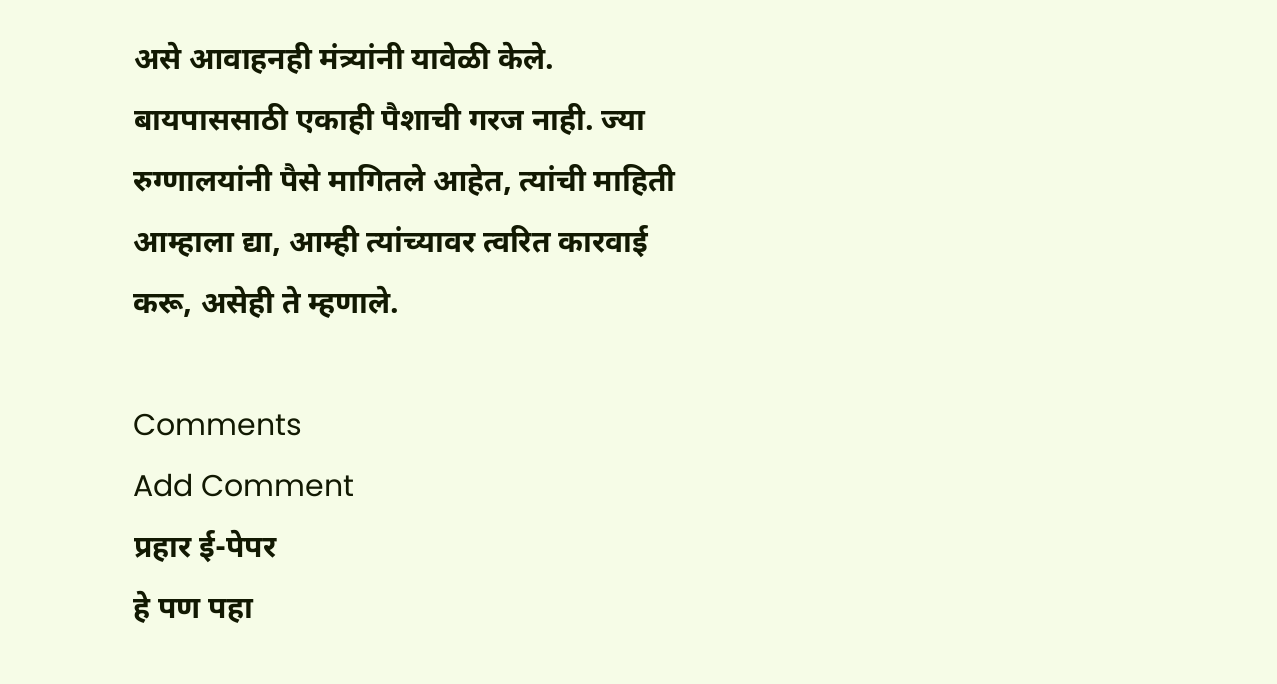असे आवाहनही मंत्र्यांनी यावेळी केले. बायपाससाठी एकाही पैशाची गरज नाही. ज्या रुग्णालयांनी पैसे मागितले आहेत, त्यांची माहिती आम्हाला द्या, आम्ही त्यांच्यावर त्वरित कारवाई करू, असेही ते म्हणाले.

Comments
Add Comment
प्रहार ई-पेपर
हे पण पहा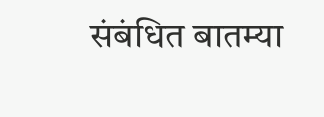संबंधित बातम्या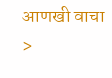आणखी वाचा >